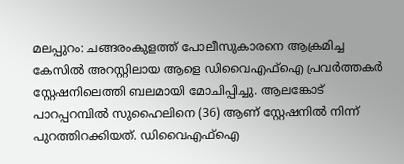മലപ്പുറം: ചങ്ങരംകുളത്ത് പോലീസുകാരനെ ആക്രമിച്ച കേസിൽ അറസ്റ്റിലായ ആളെ ഡിവൈഎഫ്ഐ പ്രവർത്തകർ സ്റ്റേഷനിലെത്തി ബലമായി മോചിപ്പിച്ചു. ആലങ്കോട് പാറപ്പറമ്പിൽ സുഹൈലിനെ (36) ആണ് സ്റ്റേഷനിൽ നിന്ന് പുറത്തിറക്കിയത്. ഡിവൈഎഫ്ഐ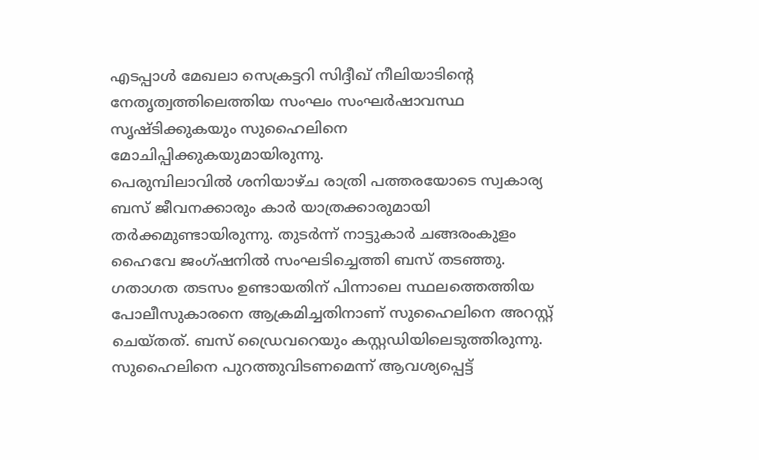എടപ്പാൾ മേഖലാ സെക്രട്ടറി സിദ്ദീഖ് നീലിയാടിന്റെ നേതൃത്വത്തിലെത്തിയ സംഘം സംഘർഷാവസ്ഥ സൃഷ്ടിക്കുകയും സുഹൈലിനെ മോചിപ്പിക്കുകയുമായിരുന്നു.
പെരുമ്പിലാവിൽ ശനിയാഴ്ച രാത്രി പത്തരയോടെ സ്വകാര്യ ബസ് ജീവനക്കാരും കാർ യാത്രക്കാരുമായി തർക്കമുണ്ടായിരുന്നു. തുടർന്ന് നാട്ടുകാർ ചങ്ങരംകുളം ഹൈവേ ജംഗ്ഷനിൽ സംഘടിച്ചെത്തി ബസ് തടഞ്ഞു. ഗതാഗത തടസം ഉണ്ടായതിന് പിന്നാലെ സ്ഥലത്തെത്തിയ പോലീസുകാരനെ ആക്രമിച്ചതിനാണ് സുഹൈലിനെ അറസ്റ്റ് ചെയ്തത്. ബസ് ഡ്രൈവറെയും കസ്റ്റഡിയിലെടുത്തിരുന്നു.
സുഹൈലിനെ പുറത്തുവിടണമെന്ന് ആവശ്യപ്പെട്ട്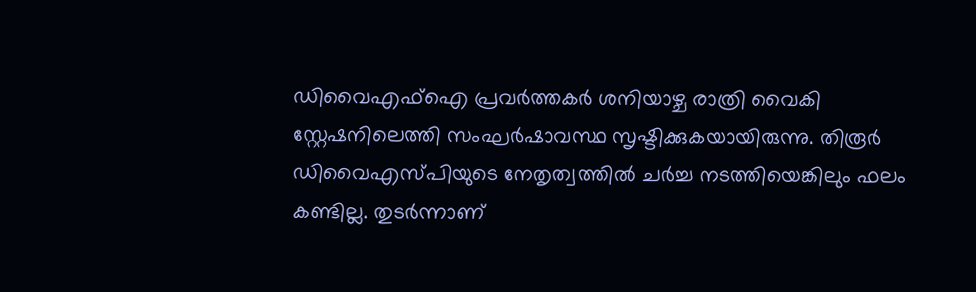ഡിവൈഎഫ്ഐ പ്രവർത്തകർ ശനിയാഴ്ച രാത്രി വൈകി സ്റ്റേഷനിലെത്തി സംഘർഷാവസ്ഥ സൃഷ്ടിക്കുകയായിരുന്നു. തിരൂർ ഡിവൈഎസ്പിയുടെ നേതൃത്വത്തിൽ ചർച്ച നടത്തിയെങ്കിലും ഫലം കണ്ടില്ല. തുടർന്നാണ്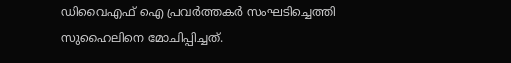ഡിവൈഎഫ് ഐ പ്രവർത്തകർ സംഘടിച്ചെത്തി സുഹൈലിനെ മോചിപ്പിച്ചത്.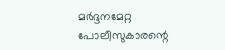മർദ്ദനമേറ്റ പോലീസുകാരന്റെ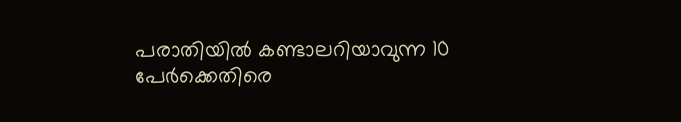പരാതിയിൽ കണ്ടാലറിയാവുന്ന 10 പേർക്കെതിരെ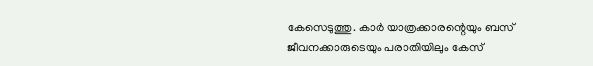കേസെടുത്തു. കാർ യാത്രക്കാരന്റെയും ബസ് ജീവനക്കാരുടെയും പരാതിയിലും കേസ്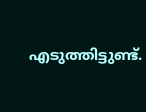എടുത്തിട്ടുണ്ട്.